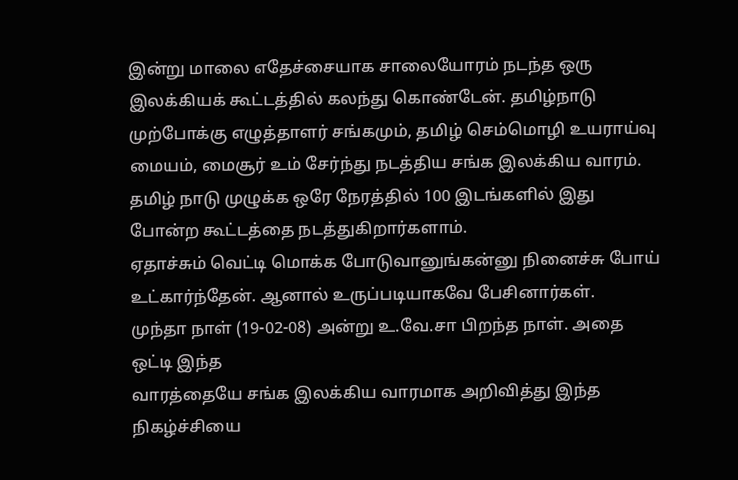இன்று மாலை எதேச்சையாக சாலையோரம் நடந்த ஒரு இலக்கியக் கூட்டத்தில் கலந்து கொண்டேன். தமிழ்நாடு முற்போக்கு எழுத்தாளர் சங்கமும், தமிழ் செம்மொழி உயராய்வு மையம், மைசூர் உம் சேர்ந்து நடத்திய சங்க இலக்கிய வாரம். தமிழ் நாடு முழுக்க ஒரே நேரத்தில் 100 இடங்களில் இது போன்ற கூட்டத்தை நடத்துகிறார்களாம்.
ஏதாச்சும் வெட்டி மொக்க போடுவானுங்கன்னு நினைச்சு போய் உட்கார்ந்தேன். ஆனால் உருப்படியாகவே பேசினார்கள்.
முந்தா நாள் (19-02-08) அன்று உ.வே.சா பிறந்த நாள். அதை ஒட்டி இந்த
வாரத்தையே சங்க இலக்கிய வாரமாக அறிவித்து இந்த நிகழ்ச்சியை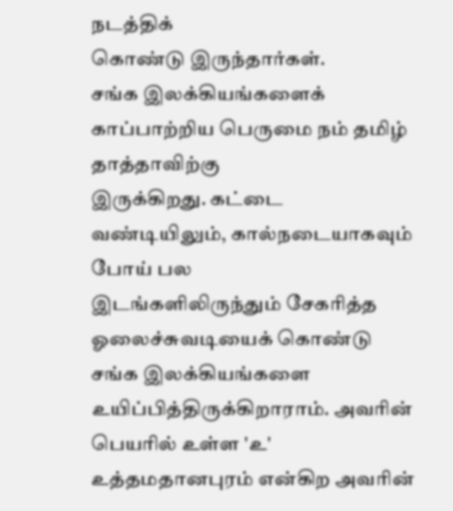நடத்திக்
கொண்டு இருந்தார்கள்.
சங்க இலக்கியங்களைக் காப்பாற்றிய பெருமை நம் தமிழ் தாத்தாவிற்கு
இருக்கிறது. கட்டை வண்டியிலும், கால்நடையாகவும் போய் பல
இடங்களிலிருந்தும் சேகரித்த ஓலைச்சுவடியைக் கொண்டு சங்க இலக்கியங்களை உயிப்பித்திருக்கிறாராம். அவரின் பெயரில் உள்ள 'உ' உத்தமதானபுரம் என்கிற அவரின்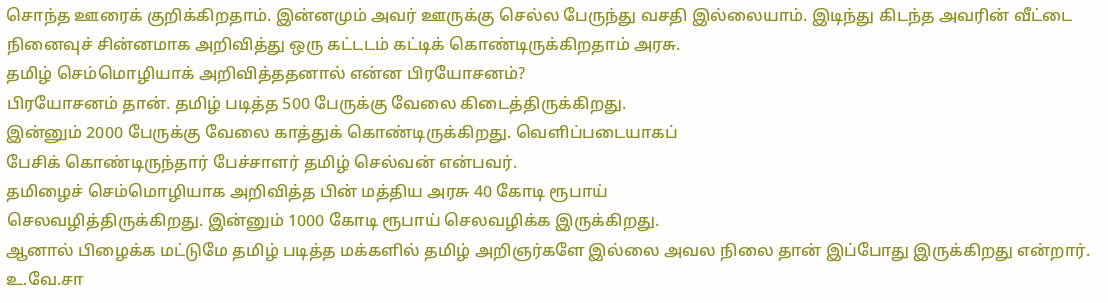சொந்த ஊரைக் குறிக்கிறதாம். இன்னமும் அவர் ஊருக்கு செல்ல பேருந்து வசதி இல்லையாம். இடிந்து கிடந்த அவரின் வீட்டை நினைவுச் சின்னமாக அறிவித்து ஒரு கட்டடம் கட்டிக் கொண்டிருக்கிறதாம் அரசு.
தமிழ் செம்மொழியாக் அறிவித்ததனால் என்ன பிரயோசனம்?
பிரயோசனம் தான். தமிழ் படித்த 500 பேருக்கு வேலை கிடைத்திருக்கிறது.
இன்னும் 2000 பேருக்கு வேலை காத்துக் கொண்டிருக்கிறது. வெளிப்படையாகப்
பேசிக் கொண்டிருந்தார் பேச்சாளர் தமிழ் செல்வன் என்பவர்.
தமிழைச் செம்மொழியாக அறிவித்த பின் மத்திய அரசு 40 கோடி ரூபாய்
செலவழித்திருக்கிறது. இன்னும் 1000 கோடி ரூபாய் செலவழிக்க இருக்கிறது.
ஆனால் பிழைக்க மட்டுமே தமிழ் படித்த மக்களில் தமிழ் அறிஞர்களே இல்லை அவல நிலை தான் இப்போது இருக்கிறது என்றார்.
உ.வே.சா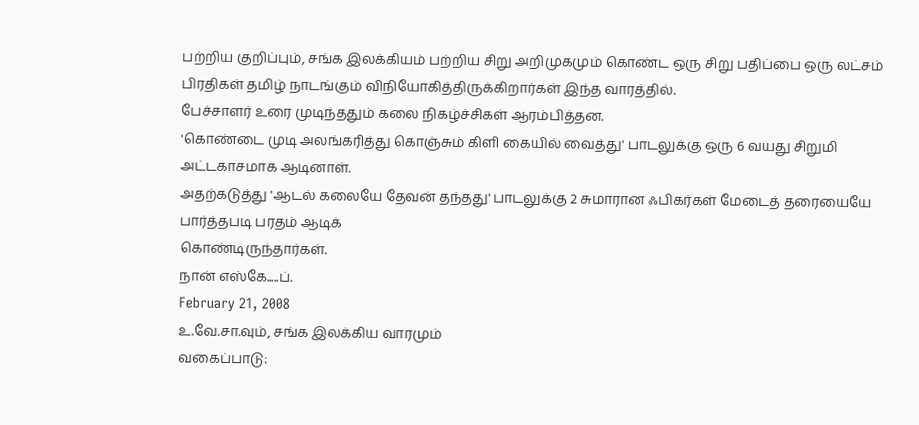பற்றிய குறிப்பும், சங்க இலக்கியம் பற்றிய சிறு அறிமுகமும் கொண்ட ஒரு சிறு பதிப்பை ஒரு லட்சம் பிரதிகள் தமிழ் நாடங்கும் விநியோகித்திருக்கிறார்கள் இந்த வாரத்தில்.
பேச்சாளர் உரை முடிந்ததும் கலை நிகழ்ச்சிகள் ஆரம்பித்தன.
'கொண்டை முடி அலங்கரித்து கொஞ்சும் கிளி கையில் வைத்து' பாடலுக்கு ஒரு 6 வயது சிறுமி அட்டகாசமாக ஆடினாள்.
அதற்கடுத்து 'ஆடல் கலையே தேவன் தந்தது' பாடலுக்கு 2 சுமாரான ஃபிகர்கள் மேடைத் தரையையே பார்த்தபடி பரதம் ஆடிக்
கொண்டிருந்தார்கள்.
நான் எஸ்கே.....ப்.
February 21, 2008
உ.வே.சா.வும், சங்க இலக்கிய வாரமும்
வகைப்பாடு: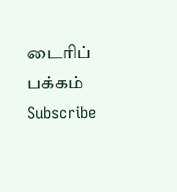டைரிப் பக்கம்
Subscribe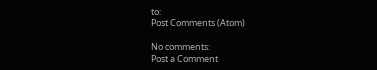to:
Post Comments (Atom)

No comments:
Post a Comment